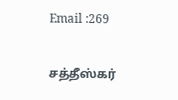Email :269

சத்தீஸ்கர்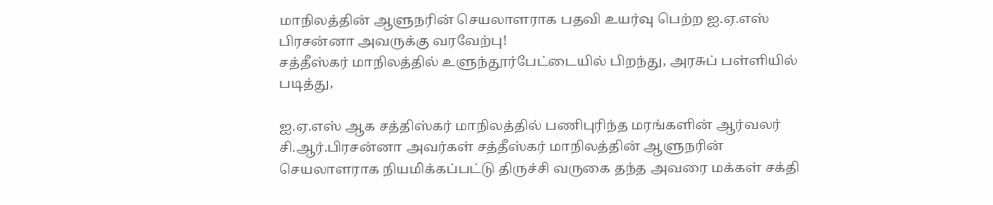மாநிலத்தின் ஆளுநரின் செயலாளராக பதவி உயர்வு பெற்ற ஐ.ஏ.எஸ் பிரசன்னா அவருக்கு வரவேற்பு!
சத்தீஸ்கர் மாநிலத்தில் உளுந்தூர்பேட்டையில் பிறந்து, அரசுப் பள்ளியில் படித்து,

ஐ.ஏ.எஸ் ஆக சத்திஸ்கர் மாநிலத்தில் பணிபுரிந்த மரங்களின் ஆர்வலர் சி.ஆர்.பிரசன்னா அவர்கள் சத்தீஸ்கர் மாநிலத்தின் ஆளுநரின் செயலாளராக நியமிக்கப்பட்டு திருச்சி வருகை தந்த அவரை மக்கள் சக்தி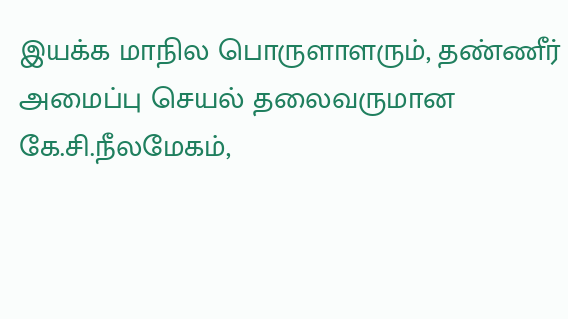இயக்க மாநில பொருளாளரும், தண்ணீர் அமைப்பு செயல் தலைவருமான கே.சி.நீலமேகம்,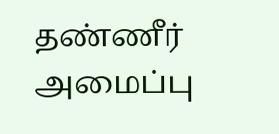தண்ணீர் அமைப்பு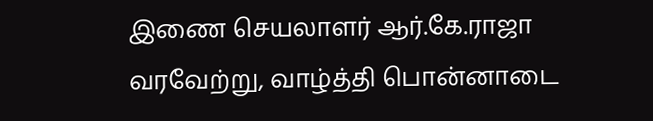இணை செயலாளர் ஆர்.கே.ராஜா வரவேற்று, வாழ்த்தி பொன்னாடை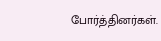போர்த்தினர்கள்.